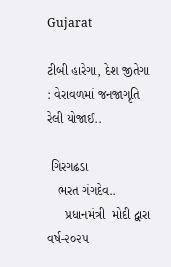Gujarat

ટીબી હારેગા, દેશ જીતેગા : વેરાવળમાં જનજાગૃતિ રેલી યોજાઈ..

 ગિરગઢડા
   ભરત ગંગદેવ..
     પ્રધાનમંત્રી  મોદી દ્વારા વર્ષ-૨૦૨૫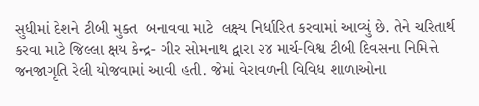સુધીમાં દેશને ટીબી મુક્ત  બનાવવા માટે  લક્ષ્ય નિર્ધારિત કરવામાં આવ્યું છે. તેને ચરિતાર્થ કરવા માટે જિલ્લા ક્ષય કેન્દ્ર- ગીર સોમનાથ દ્વારા ૨૪ માર્ચ-વિશ્વ ટીબી દિવસના નિમિત્તે જનજાગૃતિ રેલી યોજવામાં આવી હતી. જેમાં વેરાવળની વિવિધ શાળાઓના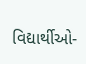વિદ્યાર્થીઓ-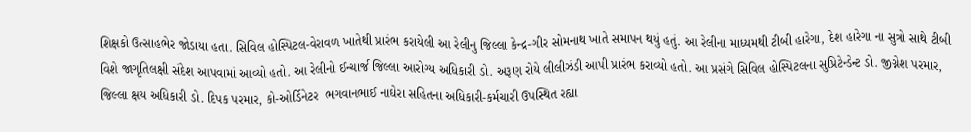શિક્ષકો ઉત્સાહભેર જોડાયા હતા. સિવિલ હોસ્પિટલ-વેરાવળ ખાતેથી પ્રારંભ કરાયેલી આ રેલીનુ જિલ્લા કેન્દ્ર-ગીર સોમનાથ ખાતે સમાપન થયું હતું. આ રેલીના માધ્યમથી ટીબી હારેગા, દેશ હારેગા ના સુત્રો સાથે ટીબી વિશે જાગૃતિલક્ષી સંદેશ આપવામાં આવ્યો હતો. આ રેલીનો ઈન્ચાર્જ જિલ્લા આરોગ્ય અધિકારી ડો. અરૂણ રોયે લીલીઝંડી આપી પ્રારંભ કરાવ્યો હતો. આ પ્રસંગે સિવિલ હોસ્પિટલના સુપ્રિટેન્ડેન્ટ ડો. જીગ્નેશ પરમાર, જિલ્લા ક્ષય અધિકારી ડો. દિપક પરમાર, કો-ઓર્ડિનેટર  ભગવાનભાઈ નાઘેરા સહિતના અધિકારી-કર્મચારી ઉપસ્થિત રહ્યા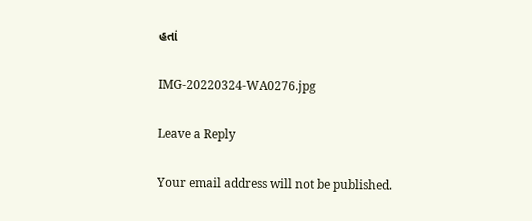હતાં

IMG-20220324-WA0276.jpg

Leave a Reply

Your email address will not be published.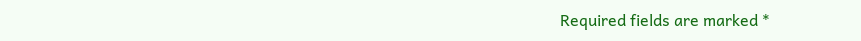Required fields are marked *